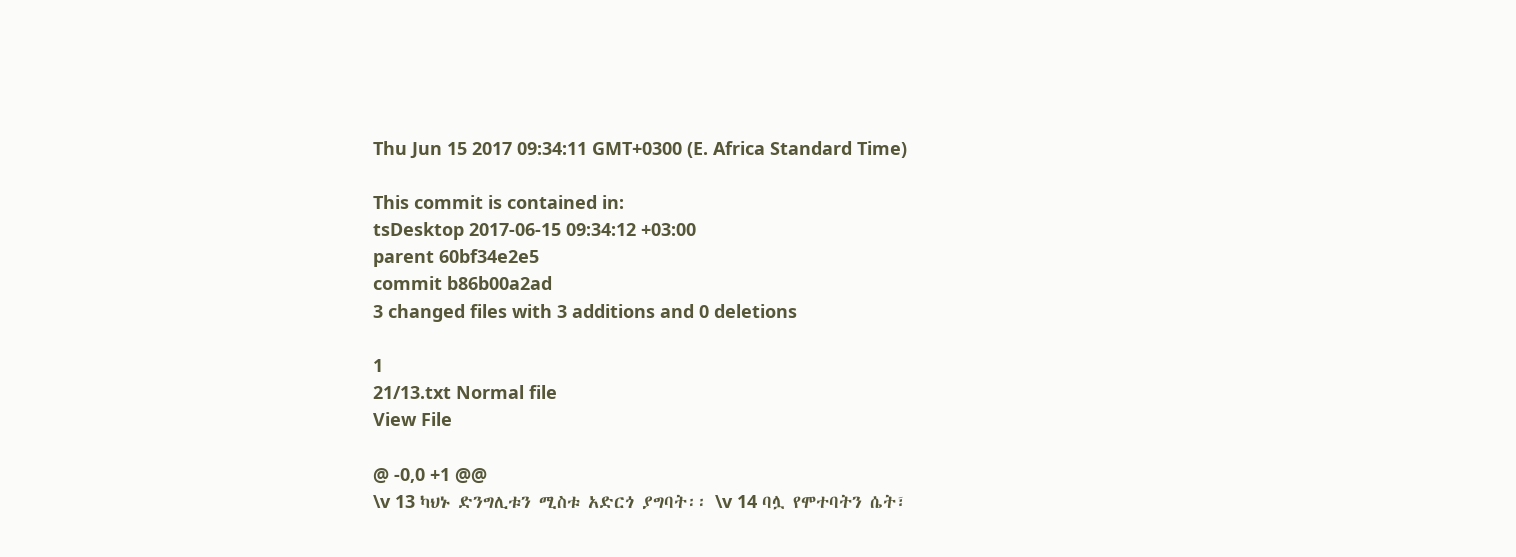Thu Jun 15 2017 09:34:11 GMT+0300 (E. Africa Standard Time)

This commit is contained in:
tsDesktop 2017-06-15 09:34:12 +03:00
parent 60bf34e2e5
commit b86b00a2ad
3 changed files with 3 additions and 0 deletions

1
21/13.txt Normal file
View File

@ -0,0 +1 @@
\v 13 ካህኑ ድንግሊቱን ሚስቱ አድርጎ ያግባት፡፡ \v 14 ባሏ የሞተባትን ሴት፣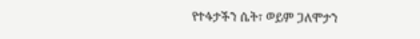የተፋታችን ሴት፣ ወይም ጋለሞታን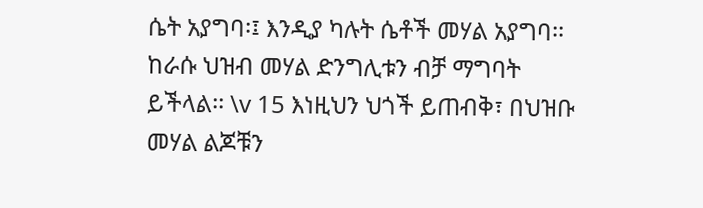ሴት አያግባ፡፤ እንዲያ ካሉት ሴቶች መሃል አያግባ፡፡ ከራሱ ህዝብ መሃል ድንግሊቱን ብቻ ማግባት ይችላል፡፡ \v 15 እነዚህን ህጎች ይጠብቅ፣ በህዝቡ መሃል ልጆቹን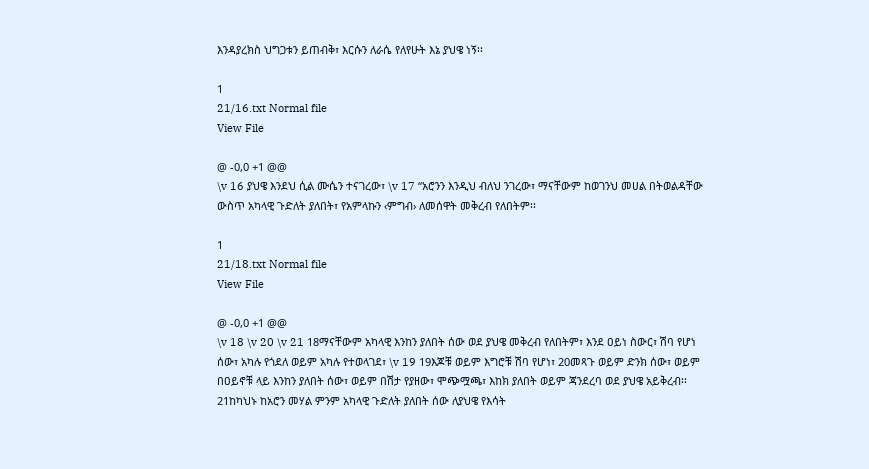እንዳያረክስ ህግጋቱን ይጠብቅ፣ እርሱን ለራሴ የለየሁት እኔ ያህዌ ነኝ፡፡

1
21/16.txt Normal file
View File

@ -0,0 +1 @@
\v 16 ያህዌ እንደህ ሲል ሙሴን ተናገረው፣ \v 17 “አሮንን እንዲህ ብለህ ንገረው፣ ማናቸውም ከወገንህ መሀል በትወልዳቸው ውስጥ አካላዊ ጉድለት ያለበት፣ የአምላኩን ‹ምግብ› ለመሰዋት መቅረብ የለበትም፡፡

1
21/18.txt Normal file
View File

@ -0,0 +1 @@
\v 18 \v 20 \v 21 18ማናቸውም አካላዊ እንከን ያለበት ሰው ወደ ያህዌ መቅረብ የለበትም፣ እንደ ዐይነ ስውር፣ ሽባ የሆነ ሰው፣ አካሉ የጎደለ ወይም አካሉ የተወላገደ፣ \v 19 19እጆቹ ወይም እግሮቹ ሽባ የሆነ፣ 20መጻጉ ወይም ድንክ ሰው፣ ወይም በዐይኖቹ ላይ እንከን ያለበት ሰው፣ ወይም በሽታ የያዘው፣ ሞጭሟጫ፣ እከክ ያለበት ወይም ጃንደረባ ወደ ያህዌ አይቅረብ፡፡ 21ከካህኑ ከአሮን መሃል ምንም አካላዊ ጉድለት ያለበት ሰው ለያህዌ የእሳት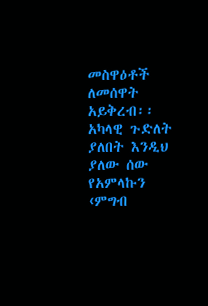መስዋዕቶች ለመሰዋት አይቅረብ፡፡ አካላዊ ጉድለት ያለበት እንዲህ ያለው ሰው የአምላኩን ‹ምግብ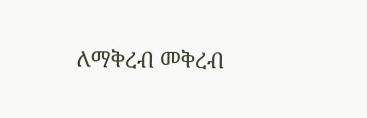ለማቅረብ መቅረብ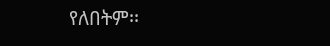የለበትም፡፡